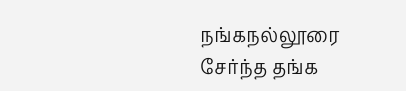நங்கநல்லூரை சேர்ந்த தங்க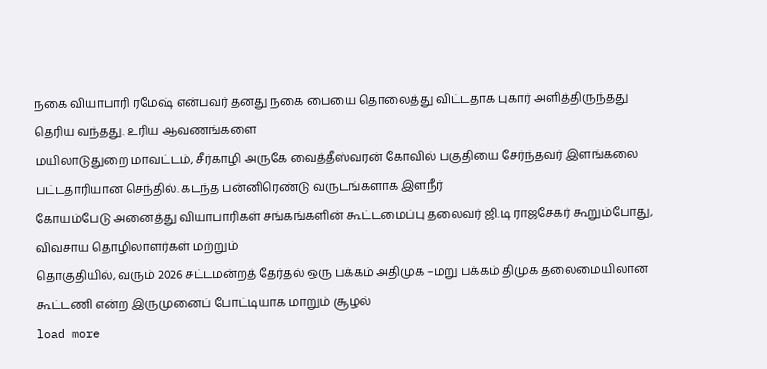நகை வியாபாரி ரமேஷ் என்பவர் தனது நகை பையை தொலைத்து விட்டதாக புகார் அளித்திருந்தது தெரிய வந்தது. உரிய ஆவணங்களை
மயிலாடுதுறை மாவட்டம், சீர்காழி அருகே வைத்தீஸ்வரன் கோவில் பகுதியை சேர்ந்தவர் இளங்கலை பட்டதாரியான செந்தில். கடந்த பன்னிரெண்டு வருடங்களாக இளநீர்
கோயம்பேடு அனைத்து வியாபாரிகள் சங்கங்களின் கூட்டமைப்பு தலைவர் ஜி.டி ராஜசேகர் கூறும்போது, விவசாய தொழிலாளர்கள் மற்றும்
தொகுதியில், வரும் 2026 சட்டமன்றத் தேர்தல் ஒரு பக்கம் அதிமுக –மறு பக்கம் திமுக தலைமையிலான கூட்டணி என்ற இருமுனைப் போட்டியாக மாறும் சூழல்
load more